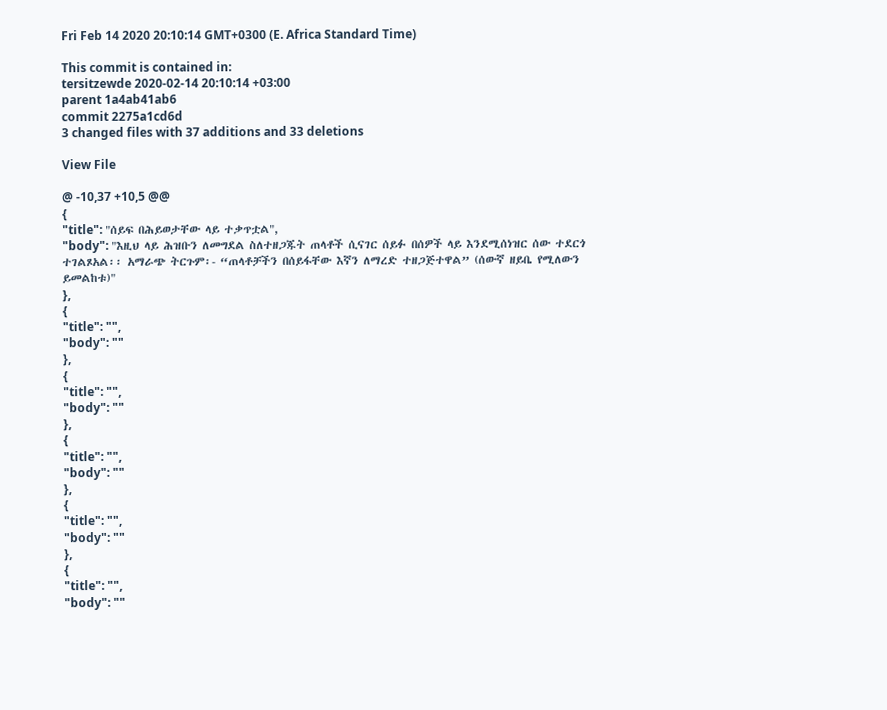Fri Feb 14 2020 20:10:14 GMT+0300 (E. Africa Standard Time)

This commit is contained in:
tersitzewde 2020-02-14 20:10:14 +03:00
parent 1a4ab41ab6
commit 2275a1cd6d
3 changed files with 37 additions and 33 deletions

View File

@ -10,37 +10,5 @@
{
"title": "ሰይፍ በሕይወታቸው ላይ ተቃጥቷል",
"body": "እዚህ ላይ ሕዝቡን ለመግደል ስለተዘጋጁት ጠላቶች ሲናገር ሰይፉ በሰዎች ላይ እንደሚሰነዝር ሰው ተደርጎ ተገልጾአል፡፡ አማራጭ ትርጉም፡- “ጠላቶቻችን በሰይፋቸው እኛን ለማረድ ተዘጋጅተዋል” (ሰውኛ ዘይቤ የሚለውን ይመልከቱ)"
},
{
"title": "",
"body": ""
},
{
"title": "",
"body": ""
},
{
"title": "",
"body": ""
},
{
"title": "",
"body": ""
},
{
"title": "",
"body": ""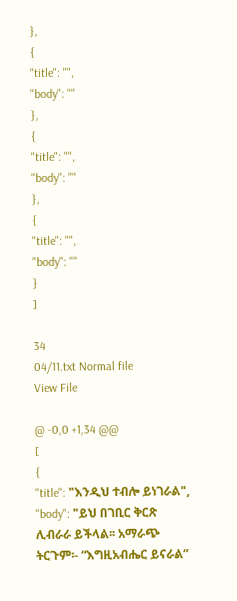},
{
"title": "",
"body": ""
},
{
"title": "",
"body": ""
},
{
"title": "",
"body": ""
}
]

34
04/11.txt Normal file
View File

@ -0,0 +1,34 @@
[
{
"title": "እንዲህ ተብሎ ይነገራል",
"body": "ይህ በገቢር ቅርጽ ሊብራራ ይችላል፡፡ አማራጭ ትርጉም፡- “እግዚአብሔር ይናራል”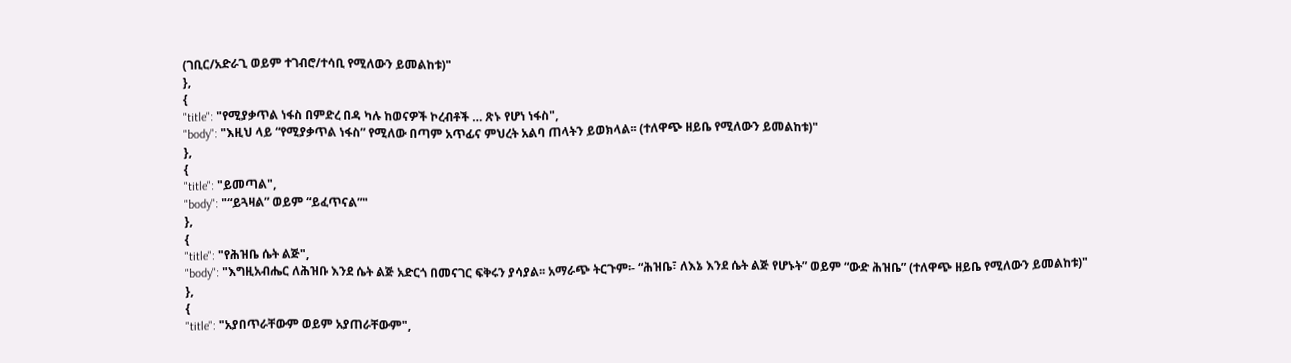(ገቢር/አድራጊ ወይም ተገብሮ/ተሳቢ የሚለውን ይመልከቱ)"
},
{
"title": "የሚያቃጥል ነፋስ በምድረ በዳ ካሉ ከወናዎች ኮረብቶች … ጽኑ የሆነ ነፋስ",
"body": "እዚህ ላይ “የሚያቃጥል ነፋስ” የሚለው በጣም አጥፊና ምህረት አልባ ጠላትን ይወክላል፡፡ (ተለዋጭ ዘይቤ የሚለውን ይመልከቱ)"
},
{
"title": "ይመጣል",
"body": "“ይጓዛል” ወይም “ይፈጥናል”"
},
{
"title": "የሕዝቤ ሴት ልጅ",
"body": "እግዚአብሔር ለሕዝቡ እንደ ሴት ልጅ አድርጎ በመናገር ፍቅሩን ያሳያል፡፡ አማራጭ ትርጉም፡- “ሕዝቤ፣ ለእኔ እንደ ሴት ልጅ የሆኑት” ወይም “ውድ ሕዝቤ” (ተለዋጭ ዘይቤ የሚለውን ይመልከቱ)"
},
{
"title": "አያበጥራቸውም ወይም አያጠራቸውም",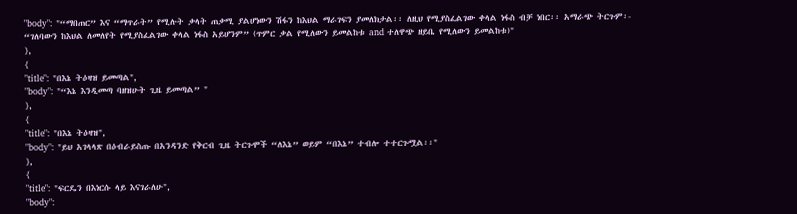"body": "“ማበጠር” እና “ማጥራት” የሚሉት ቃላት ጠቃሚ ያልሆነውን ሽፋን ከእህል ማራገፍን ያመለክታል፡፡ ለዚህ የሚያስፈልገው ቀላል ነፋስ ብቻ ነበር፡፡ አማራጭ ትርጉም፡- “ገለባውን ከእህል ለመለየት የሚያስፈልገው ቀላል ነፋስ አይሆንም” (ጥምር ቃል የሚለውን ይመልከቱ and ተለዋጭ ዘይቤ የሚለውን ይመልከቱ)"
},
{
"title": "በእኔ ትዕዛዝ ይመጣል",
"body": "“እኔ እንዲመጣ ባዘዝሁት ጊዜ ይመጣል” "
},
{
"title": "በእኔ ትዕዛዝ",
"body": "ይህ አገላላጽ በዕብራይስጡ በአንዳንድ የቅርብ ጊዜ ትርጉሞች “ለእኔ” ወይም “በእኔ” ተብሎ ተተርጉሟል፡፡"
},
{
"title": "ፍርዴን በእነርሱ ላይ እናገራለሁ",
"body":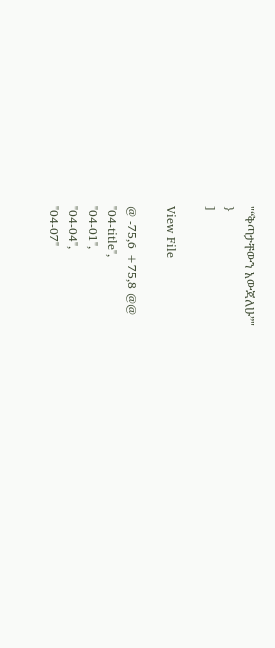"“ቅጣታቸውን አውጃለሁ”"
}
]

View File

@ -75,6 +75,8 @@
"04-title",
"04-01",
"04-04",
"04-07"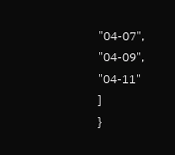"04-07",
"04-09",
"04-11"
]
}